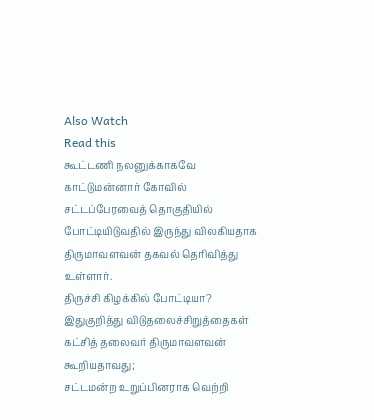Also Watch
Read this
கூட்டணி நலனுக்காகவே காட்டுமன்னார் கோவில் சட்டப்பேரவைத் தொகுதியில் போட்டியிடுவதில் இருந்து விலகியதாக திருமாவளவன் தகவல் தெரிவித்து உள்ளார்.
திருச்சி கிழக்கில் போட்டியா?
இதுகுறித்து விடுதலைச்சிறுத்தைகள் கட்சித் தலைவர் திருமாவளவன் கூறியதாவது;
சட்டமன்ற உறுப்பினராக வெற்றி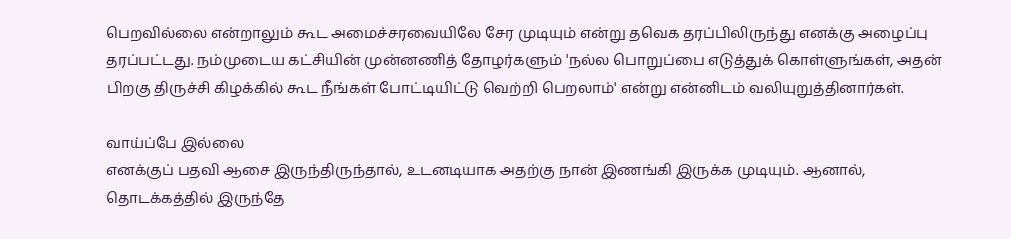பெறவில்லை என்றாலும் கூட அமைச்சரவையிலே சேர முடியும் என்று தவெக தரப்பிலிருந்து எனக்கு அழைப்பு தரப்பட்டது. நம்முடைய கட்சியின் முன்னணித் தோழர்களும் 'நல்ல பொறுப்பை எடுத்துக் கொள்ளுங்கள், அதன் பிறகு திருச்சி கிழக்கில் கூட நீங்கள் போட்டியிட்டு வெற்றி பெறலாம்' என்று என்னிடம் வலியுறுத்தினார்கள்.

வாய்ப்பே இல்லை
எனக்குப் பதவி ஆசை இருந்திருந்தால், உடனடியாக அதற்கு நான் இணங்கி இருக்க முடியும். ஆனால், தொடக்கத்தில் இருந்தே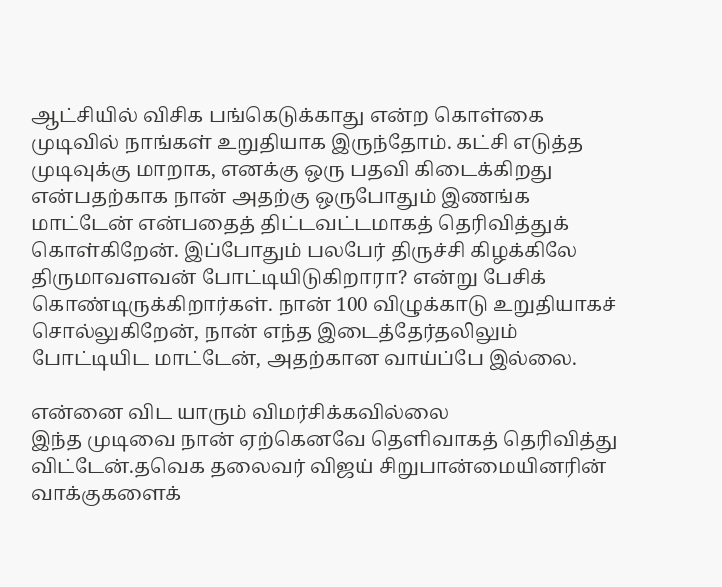ஆட்சியில் விசிக பங்கெடுக்காது என்ற கொள்கை முடிவில் நாங்கள் உறுதியாக இருந்தோம். கட்சி எடுத்த முடிவுக்கு மாறாக, எனக்கு ஒரு பதவி கிடைக்கிறது என்பதற்காக நான் அதற்கு ஒருபோதும் இணங்க மாட்டேன் என்பதைத் திட்டவட்டமாகத் தெரிவித்துக் கொள்கிறேன். இப்போதும் பலபேர் திருச்சி கிழக்கிலே திருமாவளவன் போட்டியிடுகிறாரா? என்று பேசிக் கொண்டிருக்கிறார்கள். நான் 100 விழுக்காடு உறுதியாகச் சொல்லுகிறேன், நான் எந்த இடைத்தேர்தலிலும் போட்டியிட மாட்டேன், அதற்கான வாய்ப்பே இல்லை.

என்னை விட யாரும் விமர்சிக்கவில்லை
இந்த முடிவை நான் ஏற்கெனவே தெளிவாகத் தெரிவித்து விட்டேன்.தவெக தலைவர் விஜய் சிறுபான்மையினரின் வாக்குகளைக்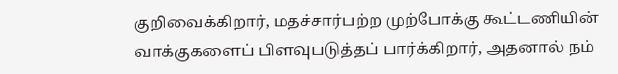குறிவைக்கிறார், மதச்சார்பற்ற முற்போக்கு கூட்டணியின் வாக்குகளைப் பிளவுபடுத்தப் பார்க்கிறார், அதனால் நம்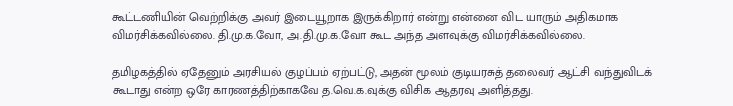கூட்டணியின் வெற்றிக்கு அவர் இடையூறாக இருக்கிறார் என்று என்னை விட யாரும் அதிகமாக விமர்சிக்கவில்லை. தி.மு.க.வோ, அ.தி.மு.க.வோ கூட அந்த அளவுக்கு விமர்சிக்கவில்லை.

தமிழகத்தில் ஏதேனும் அரசியல் குழப்பம் ஏற்பட்டு, அதன் மூலம் குடியரசுத் தலைவர் ஆட்சி வந்துவிடக் கூடாது என்ற ஒரே காரணத்திற்காகவே த.வெ.க.வுக்கு விசிக ஆதரவு அளித்தது.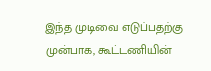இந்த முடிவை எடுப்பதற்கு முன்பாக, கூட்டணியின்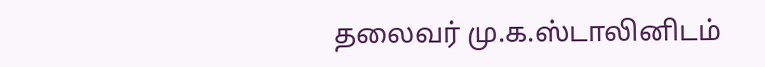தலைவர் மு.க.ஸ்டாலினிடம்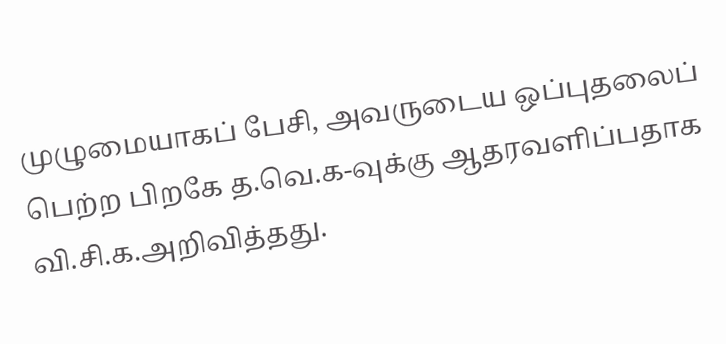முழுமையாகப் பேசி, அவருடைய ஒப்புதலைப் பெற்ற பிறகே த.வெ.க-வுக்கு ஆதரவளிப்பதாக வி.சி.க.அறிவித்தது.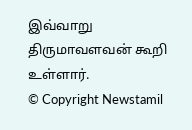இவ்வாறு திருமாவளவன் கூறி உள்ளார்.
© Copyright Newstamil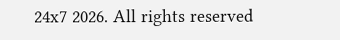24x7 2026. All rights reserved